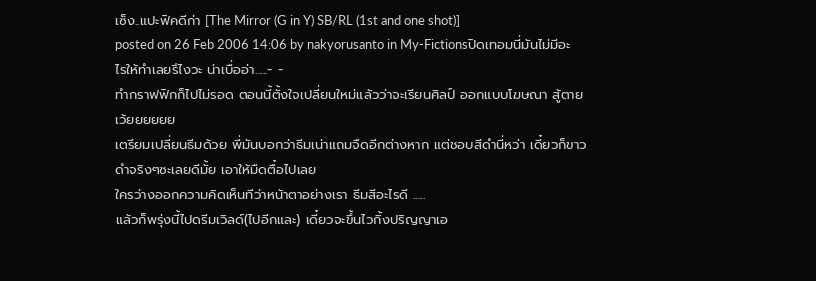เซ็ง..แปะฟิคดีก่า [The Mirror (G in Y) SB/RL (1st and one shot)]
posted on 26 Feb 2006 14:06 by nakyorusanto in My-Fictionsปิดเทอมนี่มันไม่มีอะไรให้ทำเลยรึไงวะ น่าเบื่ออ่า.....- -
ทำกราฟฟิกก็ไปไม่รอด ตอนนี้ตั้งใจเปลี่ยนใหม่แล้วว่าจะเรียนศิลป์ ออกแบบโฆษณา สู้ตายเว้ยยยยยย
เตรียมเปลี่ยนธีมด้วย พี่มันบอกว่าธีมเน่าแถมจืดอีกต่างหาก แต่ชอบสีดำนี่หว่า เดี๋ยวก็ขาวดำจริงๆซะเลยดีมั้ย เอาให้มืดตื๋อไปเลย
ใครว่างออกความคิดเห็นทีว่าหน้าตาอย่างเรา ธีมสีอะไรดี .....
แล้วก็พรุ่งนี้ไปดรีมเวิลด์(ไปอีกและ) เดี๋ยวจะขึ้นไวกิ้งปริญญาเอ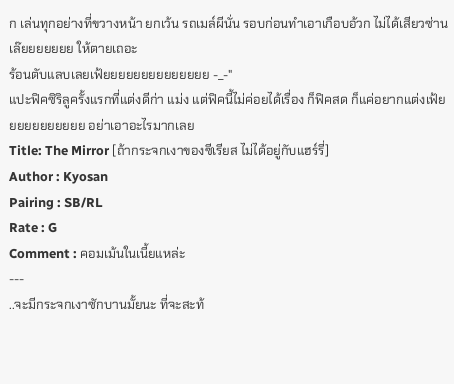ก เล่นทุกอย่างที่ขวางหน้า ยกเว้น รถเมล์ผีนั่น รอบก่อนทำเอาเกือบอ้วก ไม่ได้เสียวซ่านเล๊ยยยยยยย ให้ตายเถอะ
ร้อนตับแลบเลยเฟ้ยยยยยยยยยยยยยย -_-"
แปะฟิคซิริลูครั้งแรกที่แต่งดีก่า แม่ง แต่ฟิคนี้ไม่ค่อยได้เรื่อง ก็ฟิคสด ก็แค่อยากแต่งเฟ้ยยยยยยยยยยย อย่าเอาอะไรมากเลย
Title: The Mirror [ถ้ากระจกเงาของซีเรียส ไม่ได้อยู่กับแฮร์รี่]
Author : Kyosan
Pairing : SB/RL
Rate : G
Comment : คอมเม้นในเนี้ยแหล่ะ
---
..จะมีกระจกเงาซักบานมั้ยนะ ที่จะสะท้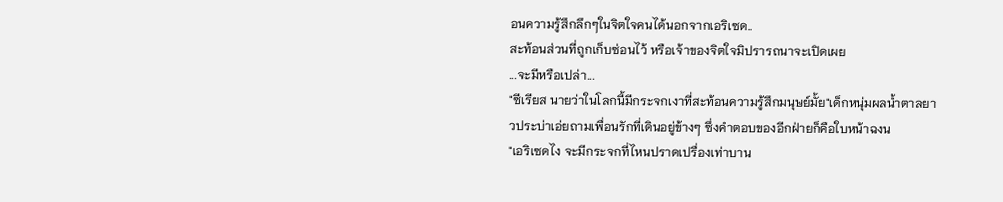อนความรู้สึกลึกๆในจิตใจคนได้นอกจากเอริเซด..
สะท้อนส่วนที่ถูกเก็บซ่อนไว้ หรือเจ้าของจิตใจมิปรารถนาจะเปิดเผย
...จะมีหรือเปล่า...
"ซีเรียส นายว่าในโลกนี้มีกระจกเงาที่สะท้อนความรู้สึกมนุษย์มั้ย"เด็กหนุ่มผลน้ำตาลยาวประบ่าเอ่ยถามเพื่อนรักที่เดินอยู่ข้างๆ ซึ่งคำตอบของอีกฝ่ายก็คือใบหน้าฉงน
"เอริเซดไง จะมีกระจกที่ไหนปราดเปรื่องเท่าบาน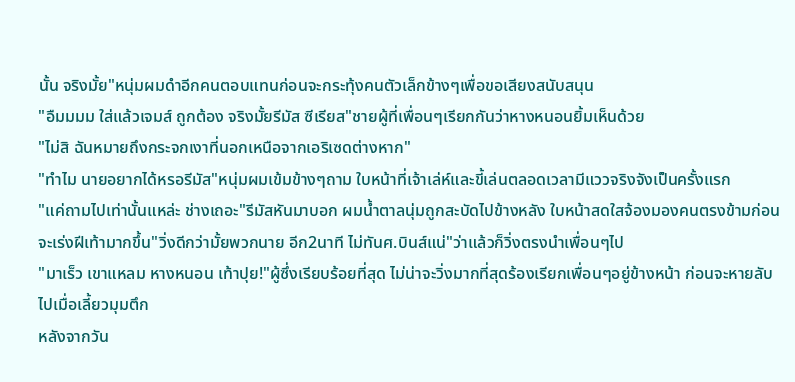นั้น จริงมั้ย"หนุ่มผมดำอีกคนตอบแทนก่อนจะกระทุ้งคนตัวเล็กข้างๆเพื่อขอเสียงสนับสนุน
"อืมมมม ใส่แล้วเจมส์ ถูกต้อง จริงมั้ยรีมัส ซีเรียส"ชายผู้ที่เพื่อนๆเรียกกันว่าหางหนอนยิ้มเห็นด้วย
"ไม่สิ ฉันหมายถึงกระจกเงาที่นอกเหนือจากเอริเซดต่างหาก"
"ทำไม นายอยากได้หรอรีมัส"หนุ่มผมเข้มข้างๆถาม ใบหน้าที่เจ้าเล่ห์และขี้เล่นตลอดเวลามีแววจริงจังเป็นครั้งแรก
"แค่ถามไปเท่านั้นแหล่ะ ช่างเถอะ"รีมัสหันมาบอก ผมน้ำตาลนุ่มถูกสะบัดไปข้างหลัง ใบหน้าสดใสจ้องมองคนตรงข้ามก่อนจะเร่งฝีเท้ามากขึ้น"วิ่งดีกว่ามั้ยพวกนาย อีก2นาที ไม่ทันศ.บินส์แน่"ว่าแล้วก็วิ่งตรงนำเพื่อนๆไป
"มาเร็ว เขาแหลม หางหนอน เท้าปุย!"ผู้ซึ่งเรียบร้อยที่สุด ไม่น่าจะวิ่งมากที่สุดร้องเรียกเพื่อนๆอยู่ข้างหน้า ก่อนจะหายลับไปเมื่อเลี้ยวมุมตึก
หลังจากวัน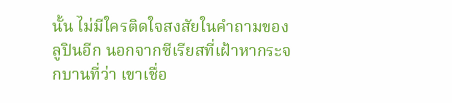นั้น ไม่มีใครติดใจสงสัยในคำถามของลูปินอีก นอกจากซีเรียสที่เฝ้าหากระจกบานที่ว่า เขาเชื่อ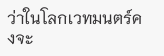ว่าในโลกเวทมนตร์คงจะ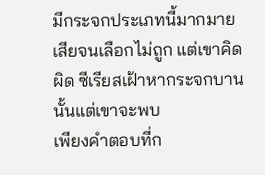มีกระจกประเภทนี้มากมายเสียจนเลือกไม่ถูก แต่เขาคิดผิด ซีเรียสเฝ้าหากระจกบานนั้นแต่เขาจะพบ
เพียงคำตอบที่ก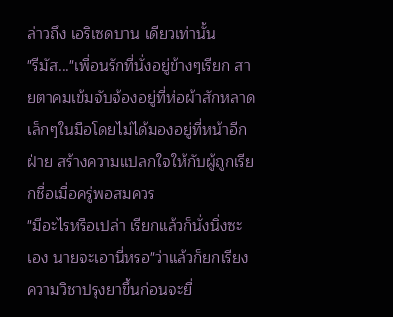ล่าวถึง เอริเซดบาน เดียวเท่านั้น
"รีมัส..."เพื่อนรักที่นั่งอยู่ข้างๆเรียก สายตาคมเข้มจับจ้องอยู่ที่ห่อผ้าสักหลาดเล็กๆในมือโดยไม่ได้มองอยู่ที่หน้าอีกฝ่าย สร้างความแปลกใจให้กับผู้ถูกเรียกชื่อเมื่อครู่พอสมควร
"มีอะไรหรือเปล่า เรียกแล้วก็นั่งนิ่งซะเอง นายจะเอานี่หรอ"ว่าแล้วก็ยกเรียงความวิชาปรุงยาขึ้นก่อนจะยื่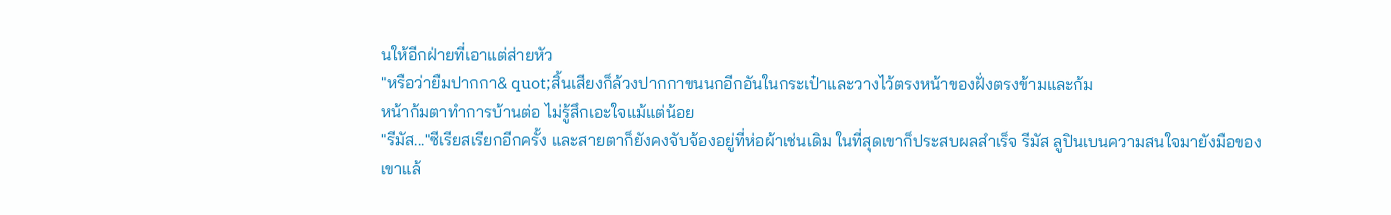นให้อีกฝ่ายที่เอาแต่ส่ายหัว
"หรือว่ายืมปากกา& quot;สิ้นเสียงก็ล้วงปากกาขนนกอีกอันในกระเป๋าและวางไว้ตรงหน้าของฝั่งตรงข้ามและก้ม
หน้าก้มตาทำการบ้านต่อ ไม่รู้สึกเอะใจแม้แต่น้อย
"รีมัส..."ซีเรียสเรียกอีกครั้ง และสายตาก็ยังคงจับจ้องอยู่ที่ห่อผ้าเช่นเดิม ในที่สุดเขาก็ประสบผลสำเร็จ รีมัส ลูปินเบนความสนใจมายังมือของเขาแล้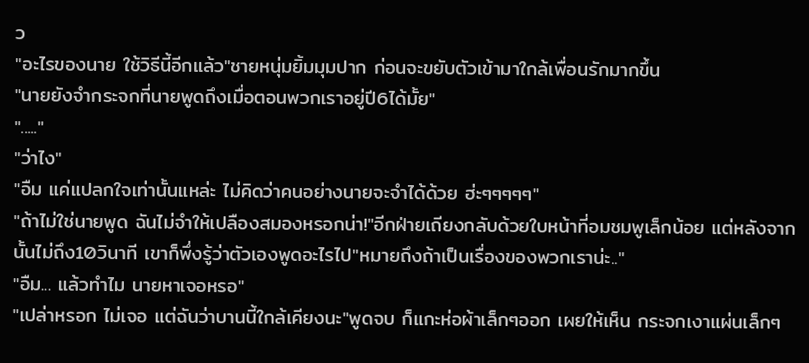ว
"อะไรของนาย ใช้วิธีนี้อีกแล้ว"ชายหนุ่มยิ้มมุมปาก ก่อนจะขยับตัวเข้ามาใกล้เพื่อนรักมากขึ้น
"นายยังจำกระจกที่นายพูดถึงเมื่อตอนพวกเราอยู่ปี6ได้มั้ย"
"....."
"ว่าไง"
"อืม แค่แปลกใจเท่านั้นแหล่ะ ไม่คิดว่าคนอย่างนายจะจำได้ด้วย ฮ่ะๆๆๆๆๆ"
"ถ้าไม่ใช่นายพูด ฉันไม่จำให้เปลืองสมองหรอกน่า!"อีกฝ่ายเถียงกลับด้วยใบหน้าที่อมชมพูเล็กน้อย แต่หลังจากนั้นไม่ถึง10วินาที เขาก็พึ่งรู้ว่าตัวเองพูดอะไรไป"หมายถึงถ้าเป็นเรื่องของพวกเราน่ะ.."
"อืม... แล้วทำไม นายหาเจอหรอ"
"เปล่าหรอก ไม่เจอ แต่ฉันว่าบานนี้ใกล้เคียงนะ"พูดจบ ก็แกะห่อผ้าเล็กๆออก เผยให้เห็น กระจกเงาแผ่นเล็กๆ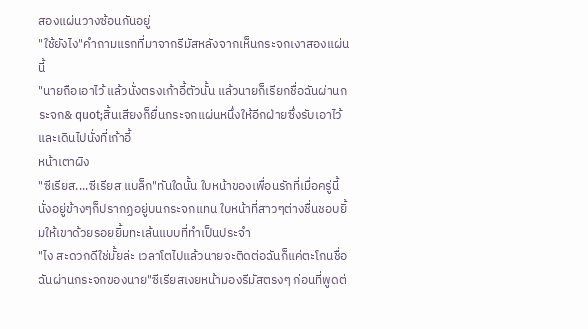สองแผ่นวางซ้อนกันอยู่
"ใช้ยังไง"คำถามแรกที่มาจากรีมัสหลังจากเห็นกระจกเงาสองแผ่นนี้
"นายถือเอาไว้ แล้วนั่งตรงเก้าอี้ตัวนั้น แล้วนายก็เรียกชื่อฉันผ่านกระจก& quot;สิ้นเสียงก็ยื่นกระจกแผ่นหนึ่งให้อีกฝ่ายซึ่งรับเอาไว้และเดินไปนั่งที่เก้าอี้
หน้าเตาผิง
"ซีเรียส....ซีเรียส แบล็ก"ทันใดนั้น ใบหน้าของเพื่อนรักที่เมื่อครู่นี้นั่งอยู่ข้างๆก็ปรากฏอยู่บนกระจกแทน ใบหน้าที่สาวๆต่างชื่นชอบยิ้มให้เขาด้วยรอยยิ้มทะเล้นแบบที่ทำเป็นประจำ
"ไง สะดวกดีใช่มั้ยล่ะ เวลาโตไปแล้วนายจะติดต่อฉันก็แค่ตะโกนชื่อฉันผ่านกระจกของนาย"ซีเรียสเงยหน้ามองรีมัสตรงๆ ก่อนที่พูดต่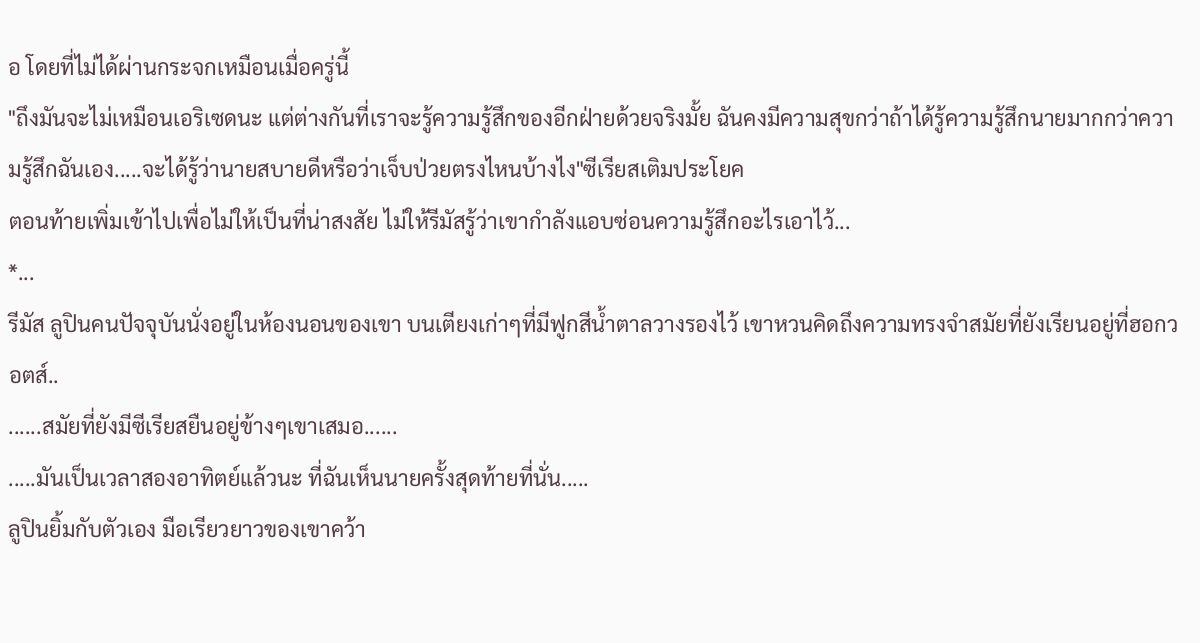อ โดยที่ไม่ได้ผ่านกระจกเหมือนเมื่อครู่นี้
"ถึงมันจะไม่เหมือนเอริเซดนะ แต่ต่างกันที่เราจะรู้ความรู้สึกของอีกฝ่ายด้วยจริงมั้ย ฉันคงมีความสุขกว่าถ้าได้รู้ความรู้สึกนายมากกว่าความรู้สึกฉันเอง.....จะได้รู้ว่านายสบายดีหรือว่าเจ็บป่วยตรงไหนบ้างไง"ซีเรียสเติมประโยค
ตอนท้ายเพิ่มเข้าไปเพื่อไม่ให้เป็นที่น่าสงสัย ไม่ให้รีมัสรู้ว่าเขากำลังแอบซ่อนความรู้สึกอะไรเอาไว้...
*...
รีมัส ลูปินคนปัจจุบันนั่งอยู่ในห้องนอนของเขา บนเตียงเก่าๆที่มีฟูกสีน้ำตาลวางรองไว้ เขาหวนคิดถึงความทรงจำสมัยที่ยังเรียนอยู่ที่ฮอกวอตส์..
......สมัยที่ยังมีซีเรียสยืนอยู่ข้างๆเขาเสมอ......
.....มันเป็นเวลาสองอาทิตย์แล้วนะ ที่ฉันเห็นนายครั้งสุดท้ายที่นั่น.....
ลูปินยิ้มกับตัวเอง มือเรียวยาวของเขาคว้า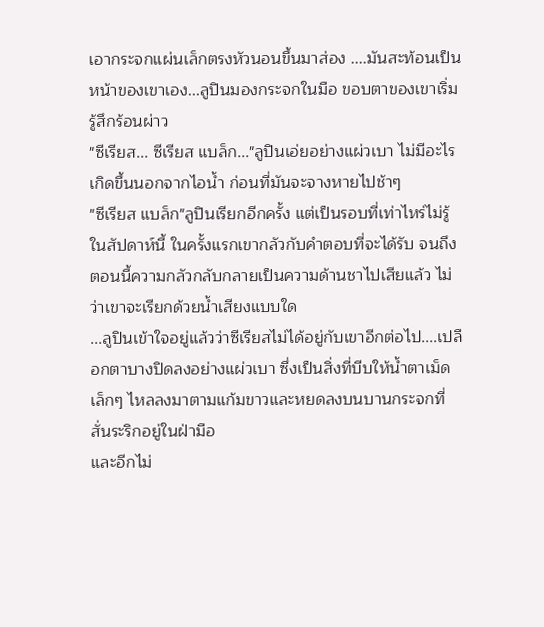เอากระจกแผ่นเล็กตรงหัวนอนขึ้นมาส่อง ....มันสะท้อนเป็นหน้าของเขาเอง...ลูปินมองกระจกในมือ ขอบตาของเขาเริ่มรู้สึกร้อนผ่าว
"ซีเรียส... ซีเรียส แบล็ก..."ลูปินเอ่ยอย่างแผ่วเบา ไม่มีอะไรเกิดขึ้นนอกจากไอน้ำ ก่อนที่มันจะจางหายไปช้าๆ
"ซีเรียส แบล็ก"ลูปินเรียกอีกครั้ง แต่เป็นรอบที่เท่าไหร่ไม่รู้ในสัปดาห์นี้ ในครั้งแรกเขากลัวกับคำตอบที่จะได้รับ จนถึงตอนนี้ความกลัวกลับกลายเป็นความด้านชาไปเสียแล้ว ไม่ว่าเขาจะเรียกด้วยน้ำเสียงแบบใด
...ลูปินเข้าใจอยู่แล้วว่าซีเรียสไม่ได้อยู่กับเขาอีกต่อไป....เปลือกตาบางปิดลงอย่างแผ่วเบา ซึ่งเป็นสิ่งที่บีบให้น้ำตาเม็ดเล็กๆ ไหลลงมาตามแก้มขาวและหยดลงบนบานกระจกที่สั่นระริกอยู่ในฝ่ามือ
และอีกไม่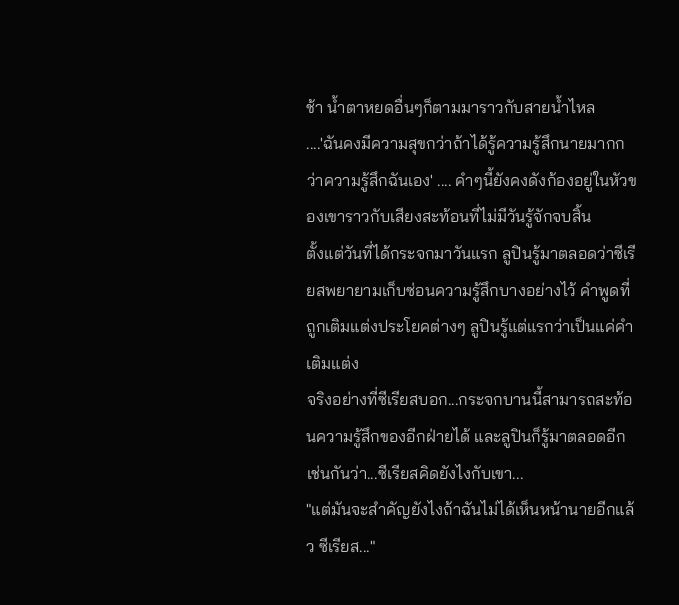ช้า น้ำตาหยดอื่นๆก็ตามมาราวกับสายน้ำไหล
....'ฉันคงมีความสุขกว่าถ้าได้รู้ความรู้สึกนายมากกว่าความรู้สึกฉันเอง' .... คำๆนี้ยังคงดังก้องอยู่ในหัวของเขาราวกับเสียงสะท้อนที่ไม่มีวันรู้จักจบสิ้น
ตั้งแต่วันที่ได้กระจกมาวันแรก ลูปินรู้มาตลอดว่าซีเรียสพยายามเก็บซ่อนความรู้สึกบางอย่างไว้ คำพูดที่ถูกเติมแต่งประโยคต่างๆ ลูปินรู้แต่แรกว่าเป็นแค่คำเติมแต่ง
จริงอย่างที่ซีเรียสบอก...กระจกบานนี้สามารถสะท้อนความรู้สึกของอีกฝ่ายได้ และลูปินก็รู้มาตลอดอีกเช่นกันว่า...ซีเรียสคิดยังไงกับเขา...
"แต่มันจะสำคัญยังไงถ้าฉันไม่ได้เห็นหน้านายอีกแล้ว ซีเรียส..."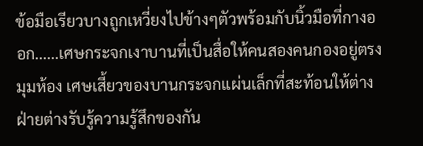ข้อมือเรียวบางถูกเหวี่ยงไปข้างๆตัวพร้อมกับนิ้วมือที่กางออก......เศษกระจกเงาบานที่เป็นสื่อให้คนสองคนกองอยู่ตรงมุมห้อง เศษเสี้ยวของบานกระจกแผ่นเล็กที่สะท้อนให้ต่างฝ่ายต่างรับรู้ความรู้สึกของกัน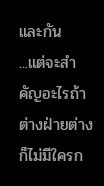และกัน
...แต่จะสำคัญอะไรถ้าต่างฝ่ายต่างก็ไม่มีใครก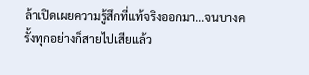ล้าเปิดเผยความรู้สึกที่แท้จริงออกมา...จนบางครั้งทุกอย่างก็สายไปเสียแล้ว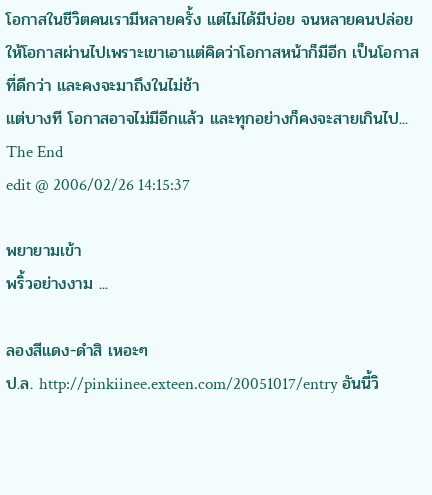โอกาสในชีวิตคนเรามีหลายครั้ง แต่ไม่ได้มีบ่อย จนหลายคนปล่อยให้โอกาสผ่านไปเพราะเขาเอาแต่คิดว่าโอกาสหน้าก็มีอีก เป็นโอกาสที่ดีกว่า และคงจะมาถึงในไม่ช้า
แต่บางที โอกาสอาจไม่มีอีกแล้ว และทุกอย่างก็คงจะสายเกินไป...
The End
edit @ 2006/02/26 14:15:37

พยายามเข้า
พริ้วอย่างงาม ...

ลองสีแดง-ดำสิ เหอะๆ
ป.ล. http://pinkiinee.exteen.com/20051017/entry อันนี้วิ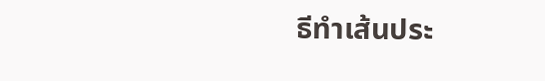ธีทำเส้นประ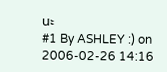นะ
#1 By ASHLEY :) on 2006-02-26 14:16